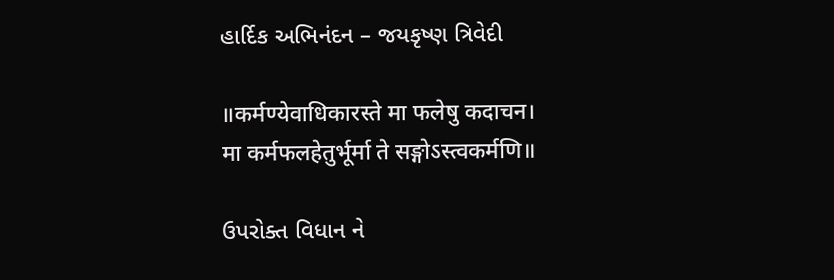હાર્દિક અભિનંદન – જયકૃષ્ણ ત્રિવેદી

॥कर्मण्येवाधिकारस्ते मा फलेषु कदाचन।
मा कर्मफलहेतुर्भूर्मा ते सङ्गोऽस्त्वकर्मणि॥

ઉપરોક્ત વિધાન ને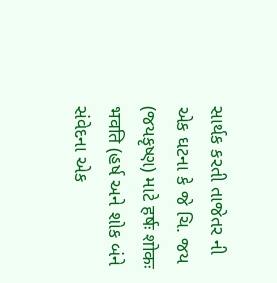સાર્થક કરતી તાજેતર ની એક ઘટના કે જે ચિ. જય (જયકૃષ્ણ) માટે हर्षः शोकः भवति (હર્ષ અને શોક બંને સંવેદના એક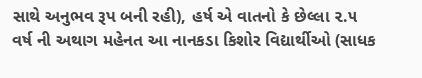સાથે અનુભવ રૂપ બની રહી), હર્ષ એ વાતનો કે છેલ્લા ૨.૫ વર્ષ ની અથાગ મહેનત આ નાનકડા કિશોર વિદ્યાર્થીઓ (સાધક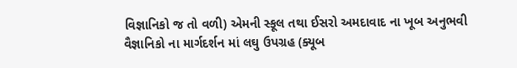વિજ્ઞાનિકો જ તો વળી) એમની સ્કૂલ તથા ઈસરો અમદાવાદ ના ખૂબ અનુભવી વૈજ્ઞાનિકો ના માર્ગદર્શન માં લઘુ ઉપગ્રહ (ક્યૂબ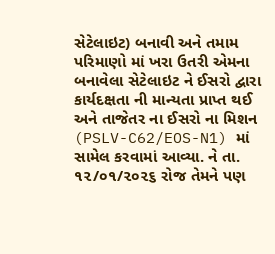સેટેલાઇટ) બનાવી અને તમામ પરિમાણો માં ખરા ઉતરી એમના બનાવેલા સેટેલાઇટ ને ઈસરો દ્વારા કાર્યદક્ષતા ની માન્યતા પ્રાપ્ત થઈ અને તાજેતર ના ઈસરો ના મિશન (PSLV-C62/EOS-N1) માં સામેલ કરવામાં આવ્યા. ને તા. ૧૨/૦૧/૨૦૨૬ રોજ તેમને પણ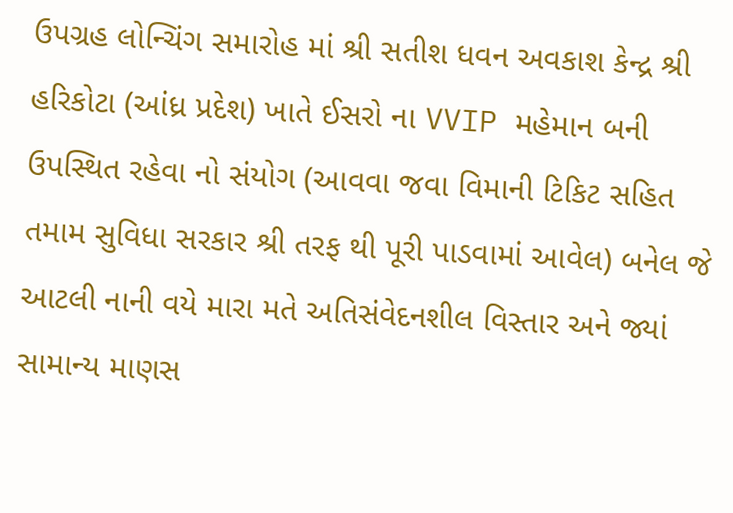ઉપગ્રહ લોન્ચિંગ સમારોહ માં શ્રી સતીશ ધવન અવકાશ કેન્દ્ર શ્રી હરિકોટા (આંધ્ર પ્રદેશ) ખાતે ઈસરો ના VVIP મહેમાન બની ઉપસ્થિત રહેવા નો સંયોગ (આવવા જવા વિમાની ટિકિટ સહિત તમામ સુવિધા સરકાર શ્રી તરફ થી પૂરી પાડવામાં આવેલ) બનેલ જે આટલી નાની વયે મારા મતે અતિસંવેદનશીલ વિસ્તાર અને જ્યાં સામાન્ય માણસ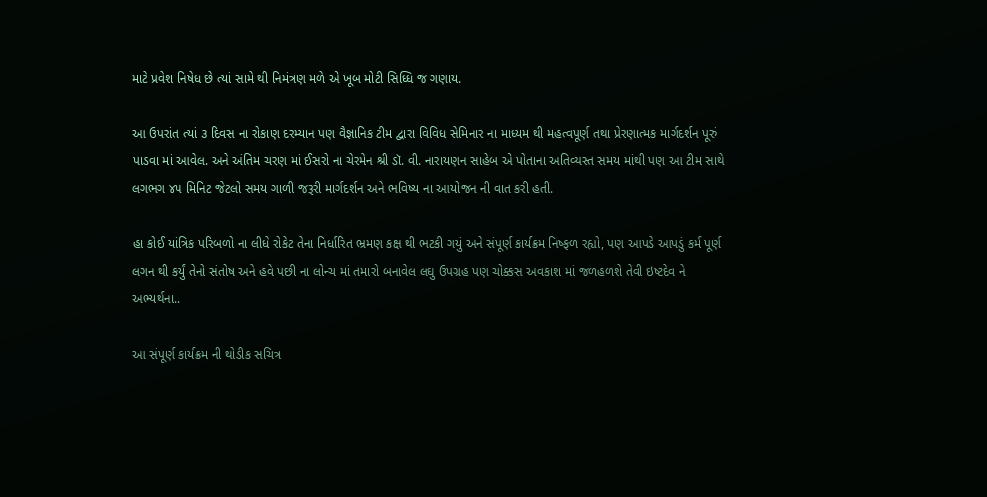માટે પ્રવેશ નિષેધ છે ત્યાં સામે થી નિમંત્રણ મળે એ ખૂબ મોટી સિધ્ધિ જ ગણાય.

આ ઉપરાંત ત્યાં ૩ દિવસ ના રોકાણ દરમ્યાન પણ વૈજ્ઞાનિક ટીમ દ્વારા વિવિધ સેમિનાર ના માધ્યમ થી મહત્વપૂર્ણ તથા પ્રેરણાત્મક માર્ગદર્શન પૂરું પાડવા માં આવેલ. અને અંતિમ ચરણ માં ઈસરો ના ચેરમેન શ્રી ડૉ. વી. નારાયણન સાહેબ એ પોતાના અતિવ્યસ્ત સમય માંથી પણ આ ટીમ સાથે લગભગ ૪૫ મિનિટ જેટલો સમય ગાળી જરૂરી માર્ગદર્શન અને ભવિષ્ય ના આયોજન ની વાત કરી હતી.

હા કોઈ યાંત્રિક પરિબળો ના લીધે રોકેટ તેના નિર્ધારિત ભ્રમણ કક્ષ થી ભટકી ગયું અને સંપૂર્ણ કાર્યક્રમ નિષ્ફળ રહ્યો, પણ આપડે આપડું કર્મ પૂર્ણ લગન થી કર્યું તેનો સંતોષ અને હવે પછી ના લોન્ચ માં તમારો બનાવેલ લઘુ ઉપગ્રહ પણ ચોક્કસ અવકાશ માં જળહળશે તેવી ઇષ્ટદેવ ને અભ્યર્થના..

આ સંપૂર્ણ કાર્યક્રમ ની થોડીક સચિત્ર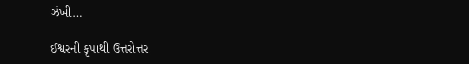ઝંખી…

ઈશ્વરની કૃપાથી ઉત્તરોત્તર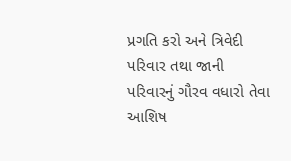પ્રગતિ કરો અને ત્રિવેદી પરિવાર તથા જાની પરિવારનું ગૌરવ વધારો તેવા આશિષ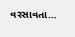વરસાવતા…